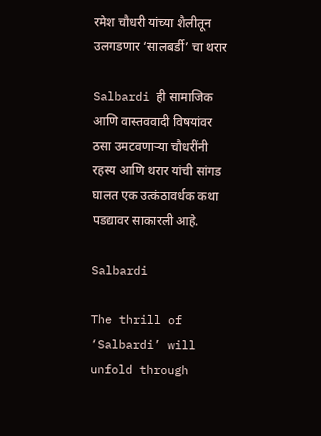रमेश चौधरी यांच्या शैलीतून उलगडणार ‘सालबर्डी’ चा थरार

Salbardi ही सामाजिक आणि वास्तववादी विषयांवर ठसा उमटवणाऱ्या चौधरींनी रहस्य आणि थरार यांची सांगड घालत एक उत्कंठावर्धक कथा पडद्यावर साकारली आहे.

Salbardi

The thrill of ‘Salbardi’ will unfold through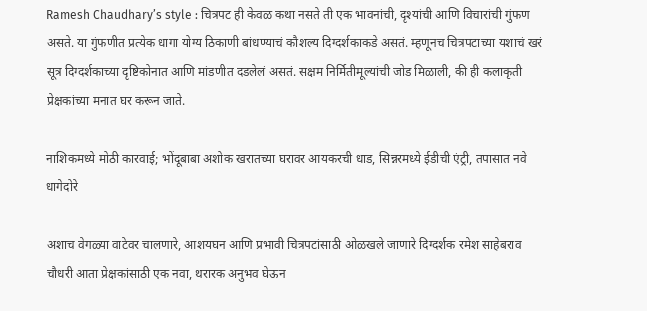Ramesh Chaudhary’s style : चित्रपट ही केवळ कथा नसते ती एक भावनांची, दृश्यांची आणि विचारांची गुंफण असते. या गुंफणीत प्रत्येक धागा योग्य ठिकाणी बांधण्याचं कौशल्य दिग्दर्शकाकडे असतं. म्हणूनच चित्रपटाच्या यशाचं खरं सूत्र दिग्दर्शकाच्या दृष्टिकोनात आणि मांडणीत दडलेलं असतं. सक्षम निर्मितीमूल्यांची जोड मिळाली, की ही कलाकृती प्रेक्षकांच्या मनात घर करून जाते.

नाशिकमध्ये मोठी कारवाई; भोंदूबाबा अशोक खरातच्या घरावर आयकरची धाड, सिन्नरमध्ये ईडीची एंट्री, तपासात नवे धागेदोरे

अशाच वेगळ्या वाटेवर चालणारे, आशयघन आणि प्रभावी चित्रपटांसाठी ओळखले जाणारे दिग्दर्शक रमेश साहेबराव चौधरी आता प्रेक्षकांसाठी एक नवा, थरारक अनुभव घेऊन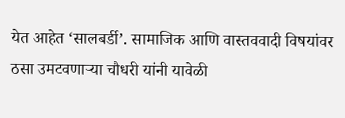येत आहेत ‘सालबर्डी’. सामाजिक आणि वास्तववादी विषयांवर ठसा उमटवणाऱ्या चौधरी यांनी यावेळी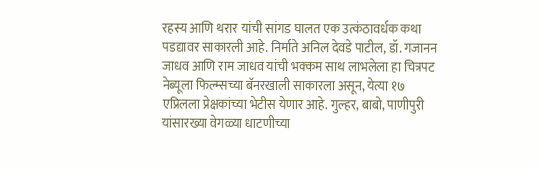रहस्य आणि थरार यांची सांगड घालत एक उत्कंठावर्धक कथा पडद्यावर साकारली आहे. निर्माते अनिल देवडे पाटील, डॉ. गजानन जाधव आणि राम जाधव यांची भक्कम साथ लाभलेला हा चित्रपट नेब्यूला फिल्म्सच्या बॅनरखाली साकारला असून, येत्या १७ एप्रिलला प्रेक्षकांच्या भेटीस येणार आहे. गुल्हर, बाबो, पाणीपुरी यांसारख्या वेगळ्या धाटणीच्या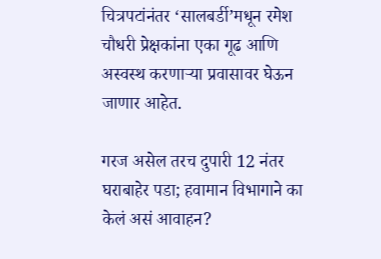चित्रपटांनंतर ‘सालबर्डी’मधून रमेश चौधरी प्रेक्षकांना एका गूढ आणि अस्वस्थ करणाऱ्या प्रवासावर घेऊन जाणार आहेत.

गरज असेल तरच दुपारी 12 नंतर घराबाहेर पडा; हवामान विभागाने का केलं असं आवाहन?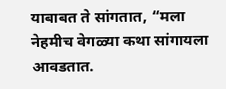याबाबत ते सांगतात, “मला नेहमीच वेगळ्या कथा सांगायला आवडतात.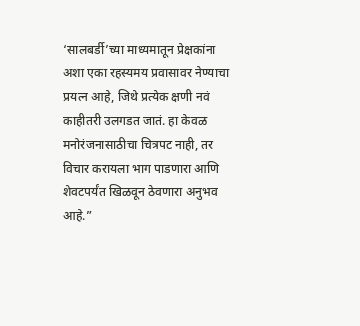‘सालबर्डी’च्या माध्यमातून प्रेक्षकांना अशा एका रहस्यमय प्रवासावर नेण्याचा प्रयत्न आहे, जिथे प्रत्येक क्षणी नवं काहीतरी उलगडत जातं. हा केवळ मनोरंजनासाठीचा चित्रपट नाही, तर विचार करायला भाग पाडणारा आणि शेवटपर्यंत खिळवून ठेवणारा अनुभव आहे.”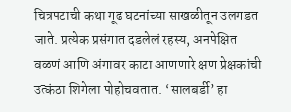चित्रपटाची कथा गूढ घटनांच्या साखळीतून उलगडत जाते. प्रत्येक प्रसंगात दडलेलं रहस्य, अनपेक्षित वळणं आणि अंगावर काटा आणणारे क्षण प्रेक्षकांची उत्कंठा शिगेला पोहोचवतात. ‘सालबर्डी’ हा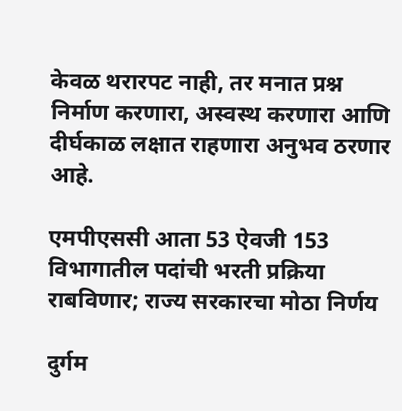केवळ थरारपट नाही, तर मनात प्रश्न निर्माण करणारा, अस्वस्थ करणारा आणि दीर्घकाळ लक्षात राहणारा अनुभव ठरणार आहे.

एमपीएससी आता 53 ऐवजी 153 विभागातील पदांची भरती प्रक्रिया राबविणार; राज्य सरकारचा मोठा निर्णय

दुर्गम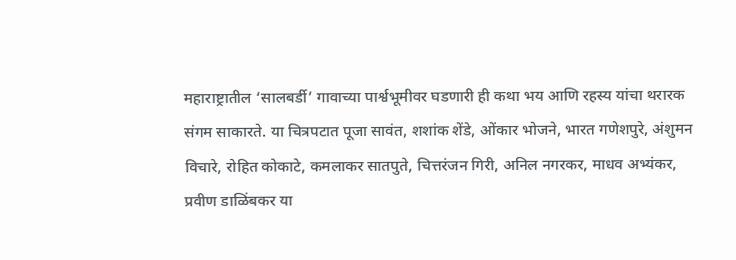महाराष्ट्रातील ‘सालबर्डी’ गावाच्या पार्श्वभूमीवर घडणारी ही कथा भय आणि रहस्य यांचा थरारक संगम साकारते. या चित्रपटात पूजा सावंत, शशांक शेंडे, ओंकार भोजने, भारत गणेशपुरे, अंशुमन विचारे, रोहित कोकाटे, कमलाकर सातपुते, चित्तरंजन गिरी, अनिल नगरकर, माधव अभ्यंकर, प्रवीण डाळिंबकर या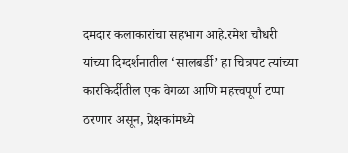दमदार कलाकारांचा सहभाग आहे.रमेश चौधरी यांच्या दिग्दर्शनातील ‘सालबर्डी’ हा चित्रपट त्यांच्या कारकिर्दीतील एक वेगळा आणि महत्त्वपूर्ण टप्पा ठरणार असून, प्रेक्षकांमध्ये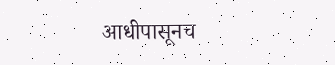आधीपासूनच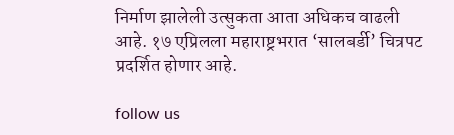निर्माण झालेली उत्सुकता आता अधिकच वाढली आहे. १७ एप्रिलला महाराष्ट्रभरात ‘सालबर्डी’ चित्रपट प्रदर्शित होणार आहे.

follow us